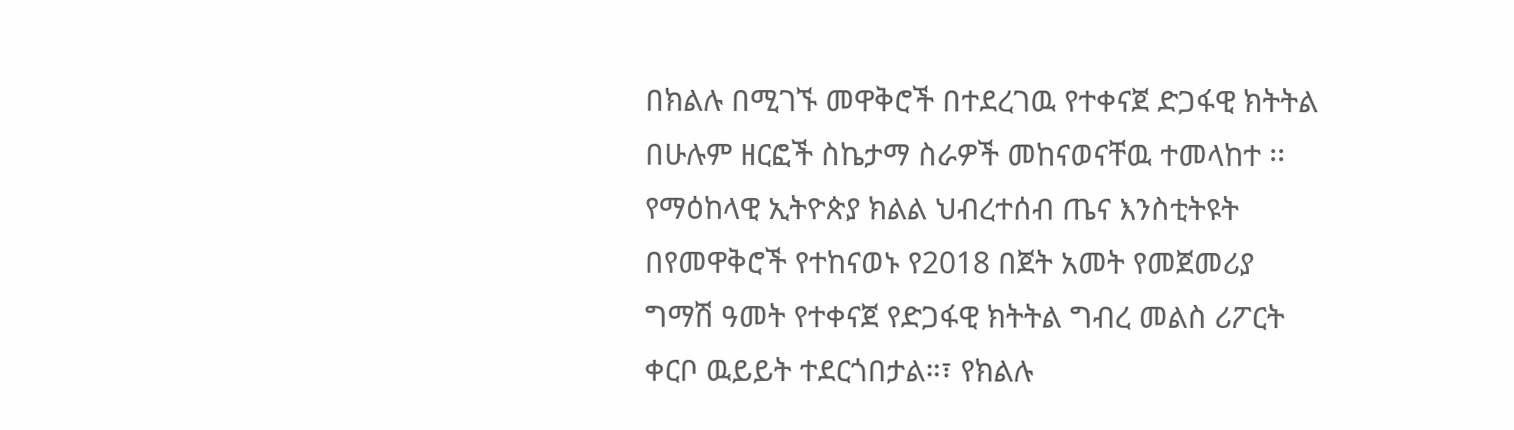በክልሉ በሚገኙ መዋቅሮች በተደረገዉ የተቀናጀ ድጋፋዊ ክትትል በሁሉም ዘርፎች ስኬታማ ስራዎች መከናወናቸዉ ተመላከተ ፡፡
የማዕከላዊ ኢትዮጵያ ክልል ህብረተሰብ ጤና እንስቲትዩት በየመዋቅሮች የተከናወኑ የ2018 በጀት አመት የመጀመሪያ ግማሽ ዓመት የተቀናጀ የድጋፋዊ ክትትል ግብረ መልስ ሪፖርት ቀርቦ ዉይይት ተደርጎበታል።፣ የክልሉ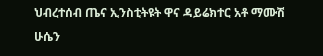ህብረተሰብ ጤና ኢንስቲትዩት ዋና ዳይሬክተር አቶ ማሙሽ ሁሴን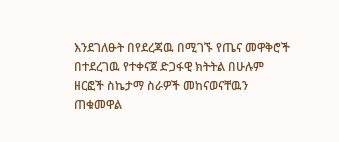እንደገለፁት በየደረጃዉ በሚገኙ የጤና መዋቅሮች በተደረገዉ የተቀናጀ ድጋፋዊ ክትትል በሁሉም ዘርፎች ስኬታማ ስራዎች መከናወናቸዉን ጠቁመዋል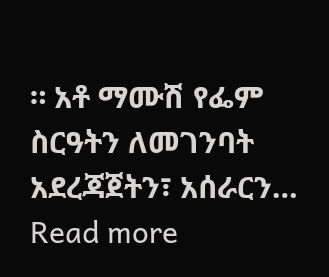። አቶ ማሙሽ የፌም ስርዓትን ለመገንባት አደረጃጀትን፣ አሰራርን…
Read more